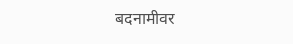बदनामीवर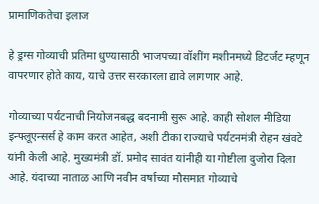प्रामाणिकतेचा इलाज

हे ड्रग्स गोव्याची प्रतिमा धुण्यासाठी भाजपच्या वॉशींग मशीनमध्ये डिटर्जंट म्हणून वापरणार होते काय, याचे उत्तर सरकारला द्यावे लागणार आहे.

गोव्याच्या पर्यटनाची नियोजनबद्ध बदनामी सुरू आहे. काही सोशल मीडिया इन्फ्लूएन्सर्स हे काम करत आहेत, अशी टीका राज्याचे पर्यटनमंत्री रोहन खंवटे यांनी केली आहे. मुख्यमंत्री डॉ. प्रमोद सावंत यांनीही या गोष्टीला दुजोरा दिला आहे. यंदाच्या नाताळ आणि नवीन वर्षाच्या मौसमात गोव्याचे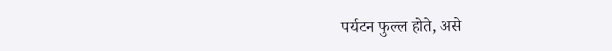पर्यटन फुल्ल होते, असे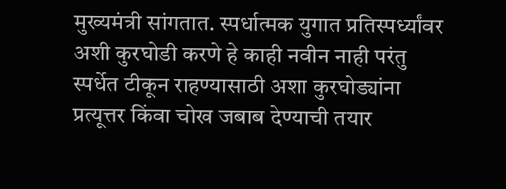मुख्यमंत्री सांगतात. स्पर्धात्मक युगात प्रतिस्पर्ध्यांवर अशी कुरघोडी करणे हे काही नवीन नाही परंतु स्पर्धेत टीकून राहण्यासाठी अशा कुरघोड्यांना प्रत्यूत्तर किंवा चोख जबाब देण्याची तयार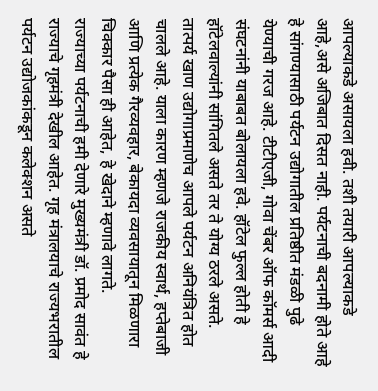आपल्याकडे असायला हवी. तशी तयारी आपल्याकडे आहे,असे अजिबात दिसत नाही. पर्यटनाची बदनामी होते आहे हे सांगण्यासाठी पर्यटन उद्योगातील प्रतिष्ठीत मंडळी पुढे येण्याची गरज आहे. टीटीएजी, गोवा चेंबर ऑफ कॉमर्स आदी संघटनांनी याबाबत बोलायला हवे. हॉटेल फुल्ल होती हे हॉटेलवाल्यांनी सांगितले असते तर ते योग्य ठरले असते. तात्पर्य खाण उद्योगाप्रमाणेच आपले पर्यटन अनियंत्रित होत चालले आहे. याला कारण म्हणजे राजकीय स्वार्थ, हप्तेबाजी आणि प्रत्येक गैरव्यवहार, बेकायदा व्यवसायातून मिळणारा चिक्कार पैसा ही आहेत, हे खेदाने म्हणावे लागते.
राज्याच्या पर्यटनाची हमी देणारे मुख्यमंत्री डॉ. प्रमोद सावंत हे राज्याचे गृहमंत्री देखील आहेत. गृह मंत्रालयाचे राज्यभरातील पर्यटन उद्योजकांकडून कलेक्शन असते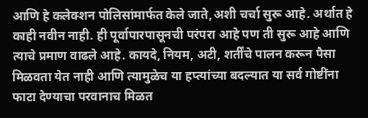आणि हे कलेक्शन पोलिसांमार्फत केले जाते,अशी चर्चा सुरू आहे. अर्थात हे काही नवीन नाही. ही पूर्वापारपासूनची परंपरा आहे पण ती सुरू आहे आणि त्याचे प्रमाण वाढले आहे. कायदे, नियम, अटी, शर्तींचे पालन करून पैसा मिळवता येत नाही आणि त्यामुळेच या हप्त्यांच्या बदल्यात या सर्व गोष्टींना फाटा देण्याचा परवानाच मिळत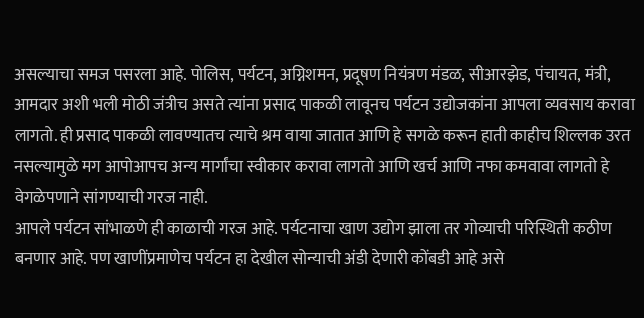असल्याचा समज पसरला आहे. पोलिस, पर्यटन, अग्निशमन, प्रदूषण नियंत्रण मंडळ, सीआरझेड, पंचायत, मंत्री, आमदार अशी भली मोठी जंत्रीच असते त्यांना प्रसाद पाकळी लावूनच पर्यटन उद्योजकांना आपला व्यवसाय करावा लागतो. ही प्रसाद पाकळी लावण्यातच त्याचे श्रम वाया जातात आणि हे सगळे करून हाती काहीच शिल्लक उरत नसल्यामुळे मग आपोआपच अन्य मार्गांचा स्वीकार करावा लागतो आणि खर्च आणि नफा कमवावा लागतो हे वेगळेपणाने सांगण्याची गरज नाही.
आपले पर्यटन सांभाळणे ही काळाची गरज आहे. पर्यटनाचा खाण उद्योग झाला तर गोव्याची परिस्थिती कठीण बनणार आहे. पण खाणींप्रमाणेच पर्यटन हा देखील सोन्याची अंडी देणारी कोंबडी आहे असे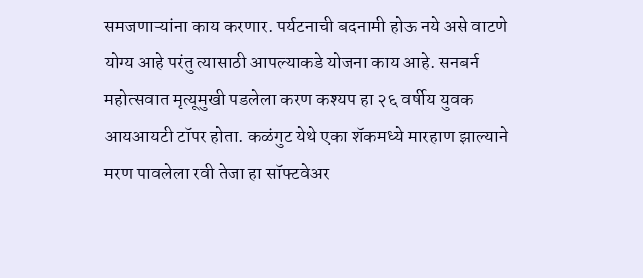समजणाऱ्यांना काय करणार. पर्यटनाची बदनामी होऊ नये असे वाटणे योग्य आहे परंतु त्यासाठी आपल्याकडे योजना काय आहे. सनबर्न महोत्सवात मृत्यूमुखी पडलेला करण कश्यप हा २६ वर्षीय युवक आयआयटी टॉपर होता. कळंगुट येथे एका शॅकमध्ये मारहाण झाल्याने मरण पावलेला रवी तेजा हा सॉफ्टवेअर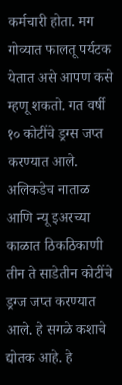कर्मचारी होता. मग गोव्यात फालतू पर्यटक येतात असे आपण कसे म्हणू शकतो. गत वर्षी १० कोटींचे ड्रग्स जप्त करण्यात आले. अलिकडेच नाताळ आणि न्यू इअरच्या काळात ठिकठिकाणी तीन ते साडेतीन कोटींचे ड्रग्ज जप्त करण्यात आले. हे सगळे कशाचे द्योतक आहे. हे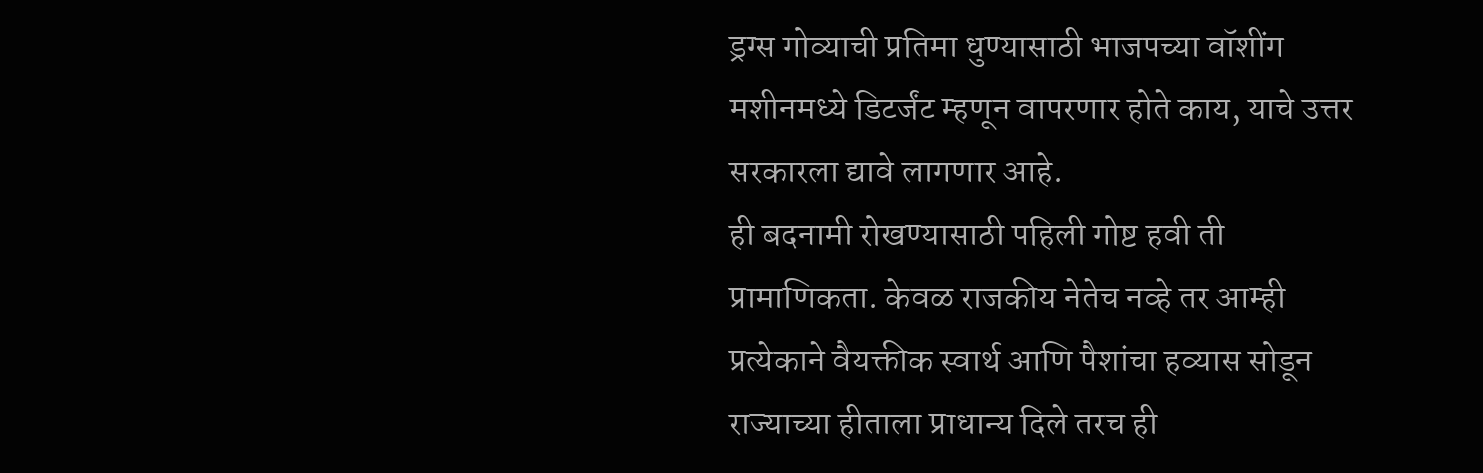ड्रग्स गोव्याची प्रतिमा धुण्यासाठी भाजपच्या वॉशींग मशीनमध्ये डिटर्जंट म्हणून वापरणार होते काय, याचे उत्तर सरकारला द्यावे लागणार आहे.
ही बदनामी रोखण्यासाठी पहिली गोष्ट हवी ती प्रामाणिकता. केवळ राजकीय नेतेच नव्हे तर आम्ही प्रत्येकाने वैयक्तीक स्वार्थ आणि पैशांचा हव्यास सोडून राज्याच्या हीताला प्राधान्य दिले तरच ही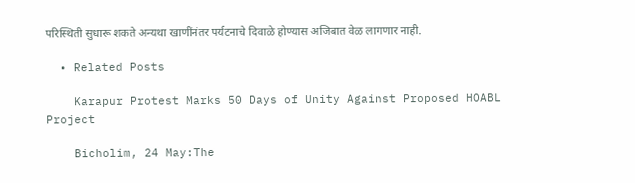परिस्थिती सुधारू शकते अन्यथा खाणींनंतर पर्यटनाचे दिवाळे होण्यास अजिबात वेळ लागणार नाही.

  • Related Posts

    Karapur Protest Marks 50 Days of Unity Against Proposed HOABL Project

    Bicholim, 24 May:The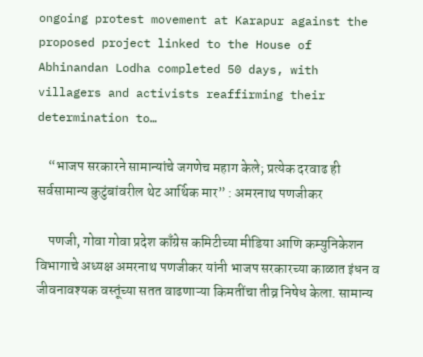ongoing protest movement at Karapur against the proposed project linked to the House of Abhinandan Lodha completed 50 days, with villagers and activists reaffirming their determination to…

    “भाजप सरकारने सामान्यांचे जगणेच महाग केले; प्रत्येक दरवाढ ही सर्वसामान्य कुटुंबांवरील थेट आर्थिक मार” : अमरनाथ पणजीकर

    पणजी, गोवा गोवा प्रदेश काँग्रेस कमिटीच्या मीडिया आणि कम्युनिकेशन विभागाचे अध्यक्ष अमरनाथ पणजीकर यांनी भाजप सरकारच्या काळात इंधन व जीवनावश्यक वस्तूंच्या सतत वाढणाऱ्या किमतींचा तीव्र निषेध केला. सामान्य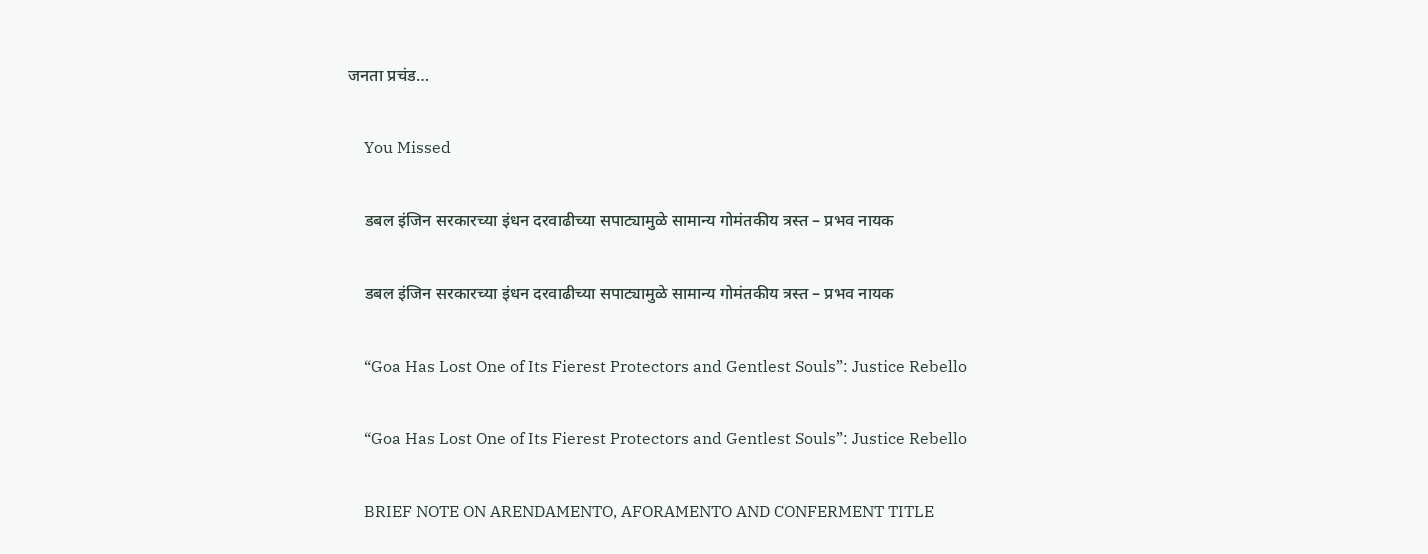जनता प्रचंड…

    You Missed

    डबल इंजिन सरकारच्या इंधन दरवाढीच्या सपाट्यामुळे सामान्य गोमंतकीय त्रस्त – प्रभव नायक

    डबल इंजिन सरकारच्या इंधन दरवाढीच्या सपाट्यामुळे सामान्य गोमंतकीय त्रस्त – प्रभव नायक

    “Goa Has Lost One of Its Fierest Protectors and Gentlest Souls”: Justice Rebello

    “Goa Has Lost One of Its Fierest Protectors and Gentlest Souls”: Justice Rebello

    BRIEF NOTE ON ARENDAMENTO, AFORAMENTO AND CONFERMENT TITLE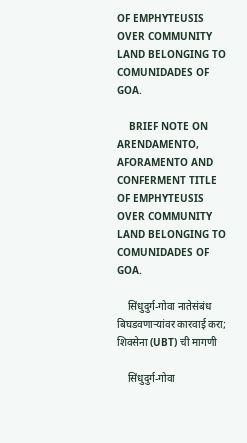OF EMPHYTEUSIS OVER COMMUNITY LAND BELONGING TO COMUNIDADES OF GOA.

    BRIEF NOTE ON ARENDAMENTO, AFORAMENTO AND CONFERMENT TITLE OF EMPHYTEUSIS OVER COMMUNITY LAND BELONGING TO COMUNIDADES OF GOA.

    सिंधुदुर्ग-गोवा नातेसंबंध बिघडवणाऱ्यांवर कारवाई करा; शिवसेना (UBT) ची मागणी

    सिंधुदुर्ग-गोवा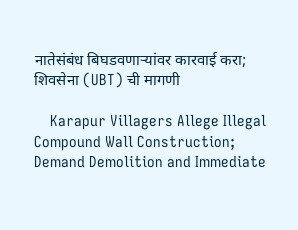नातेसंबंध बिघडवणाऱ्यांवर कारवाई करा; शिवसेना (UBT) ची मागणी

    Karapur Villagers Allege Illegal Compound Wall Construction; Demand Demolition and Immediate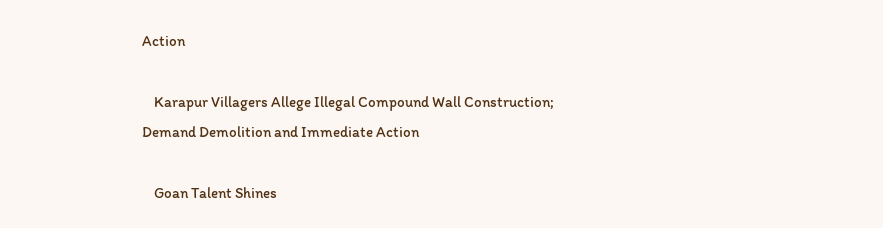Action

    Karapur Villagers Allege Illegal Compound Wall Construction; Demand Demolition and Immediate Action

    Goan Talent Shines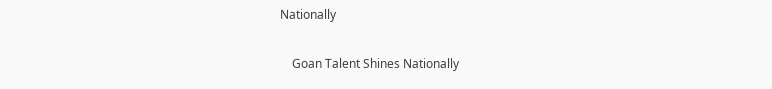Nationally

    Goan Talent Shines Nationally